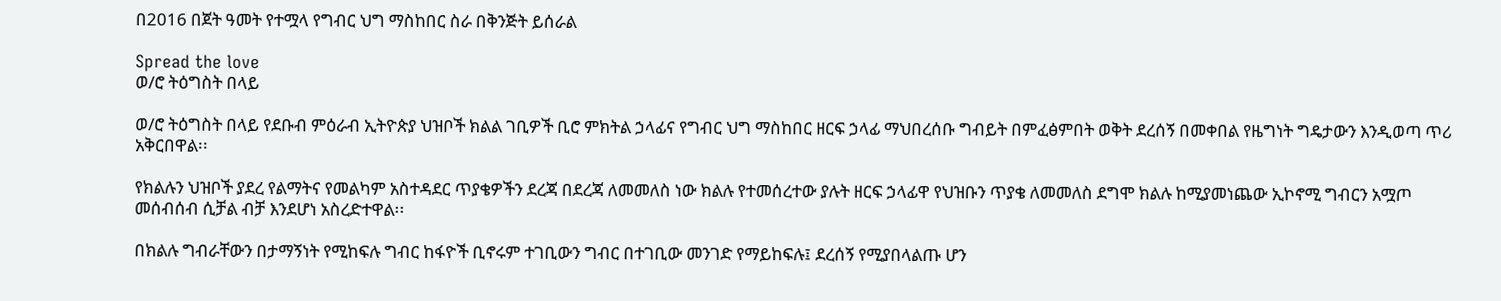በ2016 በጀት ዓመት የተሟላ የግብር ህግ ማስከበር ስራ በቅንጅት ይሰራል

Spread the love
ወ/ሮ ትዕግስት በላይ

ወ/ሮ ትዕግስት በላይ የደቡብ ምዕራብ ኢትዮጵያ ህዝቦች ክልል ገቢዎች ቢሮ ምክትል ኃላፊና የግብር ህግ ማስከበር ዘርፍ ኃላፊ ማህበረሰቡ ግብይት በምፈፅምበት ወቅት ደረሰኝ በመቀበል የዜግነት ግዴታውን እንዲወጣ ጥሪ አቅርበዋል፡፡

የክልሉን ህዝቦች ያደረ የልማትና የመልካም አስተዳደር ጥያቄዎችን ደረጃ በደረጃ ለመመለስ ነው ክልሉ የተመሰረተው ያሉት ዘርፍ ኃላፊዋ የህዝቡን ጥያቄ ለመመለስ ደግሞ ክልሉ ከሚያመነጨው ኢኮኖሚ ግብርን አሟጦ መሰብሰብ ሲቻል ብቻ እንደሆነ አስረድተዋል፡፡

በክልሉ ግብራቸውን በታማኝነት የሚከፍሉ ግብር ከፋዮች ቢኖሩም ተገቢውን ግብር በተገቢው መንገድ የማይከፍሉ፤ ደረሰኝ የሚያበላልጡ ሆን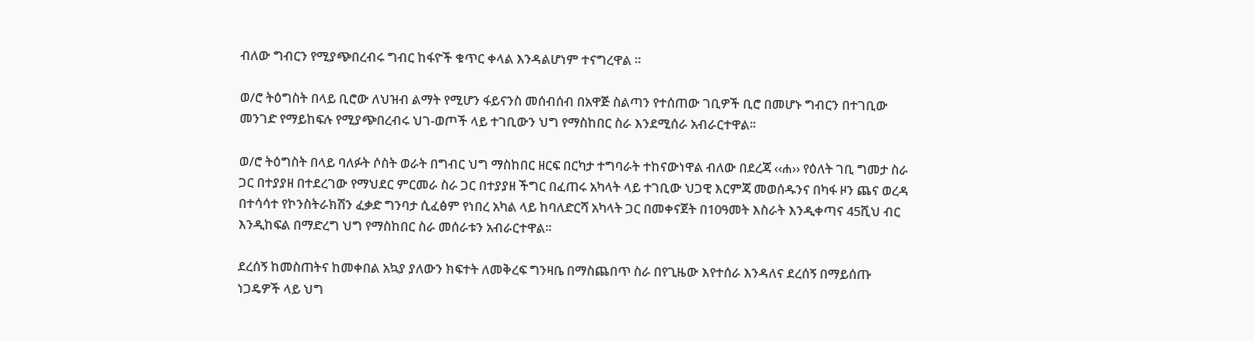ብለው ግብርን የሚያጭበረብሩ ግብር ከፋዮች ቁጥር ቀላል እንዳልሆነም ተናግረዋል ።

ወ/ሮ ትዕግስት በላይ ቢሮው ለህዝብ ልማት የሚሆን ፋይናንስ መሰብሰብ በአዋጅ ስልጣን የተሰጠው ገቢዎች ቢሮ በመሆኑ ግብርን በተገቢው መንገድ የማይከፍሉ የሚያጭበረብሩ ህገ-ወጦች ላይ ተገቢውን ህግ የማስከበር ስራ እንደሚሰራ አብራርተዋል፡፡

ወ/ሮ ትዕግስት በላይ ባለፉት ሶስት ወራት በግብር ህግ ማስከበር ዘርፍ በርካታ ተግባራት ተከናውነዋል ብለው በደረጃ ‹‹ሐ›› የዕለት ገቢ ግመታ ስራ ጋር በተያያዘ በተደረገው የማህደር ምርመራ ስራ ጋር በተያያዘ ችግር በፈጠሩ አካላት ላይ ተገቢው ህጋዊ እርምጃ መወሰዱንና በካፋ ዞን ጨና ወረዳ በተሳሳተ የኮንስትራክሽን ፈቃድ ግንባታ ሲፈፅም የነበረ አካል ላይ ከባለድርሻ አካላት ጋር በመቀናጀት በ10ዓመት እስራት እንዲቀጣና 45ሺህ ብር እንዲከፍል በማድረግ ህግ የማስከበር ስራ መሰራቱን አብራርተዋል፡፡

ደረሰኝ ከመስጠትና ከመቀበል አኳያ ያለውን ክፍተት ለመቅረፍ ግንዛቤ በማስጨበጥ ስራ በየጊዜው እየተሰራ እንዳለና ደረሰኝ በማይሰጡ ነጋዴዎች ላይ ህግ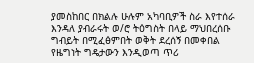ያመስከበር በክልሉ ሁሉም አካባቢዎች ስራ እየተሰራ እንዳለ ያብራሩት ወ/ሮ ትዕግስት በላይ ማህበረሰቡ ግብይት በሚፈፅምበት ወቅት ደረሰኝ በመቀበል የዜግነት ግዴታውን እንዲወጣ ጥሪ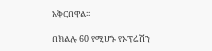አቅርበዋል፡፡

በክልሉ 60 የሚሆኑ የኦፕሬሽን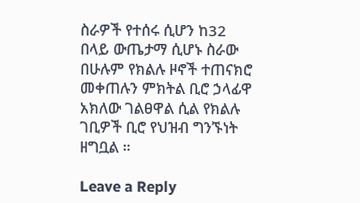ስራዎች የተሰሩ ሲሆን ከ32 በላይ ውጤታማ ሲሆኑ ስራው በሁሉም የክልሉ ዞኖች ተጠናክሮ መቀጠሉን ምክትል ቢሮ ኃላፊዋ አክለው ገልፀዋል ሲል የክልሉ ገቢዎች ቢሮ የህዝብ ግንኙነት ዘግቧል ።

Leave a Reply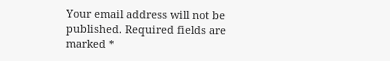Your email address will not be published. Required fields are marked *